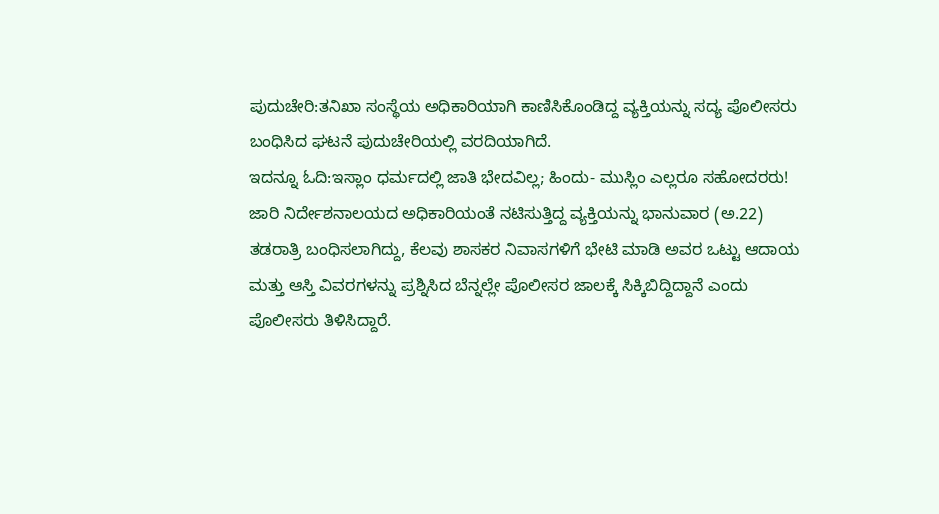ಪುದುಚೇರಿ:ತನಿಖಾ ಸಂಸ್ಥೆಯ ಅಧಿಕಾರಿಯಾಗಿ ಕಾಣಿಸಿಕೊಂಡಿದ್ದ ವ್ಯಕ್ತಿಯನ್ನು ಸದ್ಯ ಪೊಲೀಸರು ಬಂಧಿಸಿದ ಘಟನೆ ಪುದುಚೇರಿಯಲ್ಲಿ ವರದಿಯಾಗಿದೆ.
ಇದನ್ನೂ ಓದಿ:ಇಸ್ಲಾಂ ಧರ್ಮದಲ್ಲಿ ಜಾತಿ ಭೇದವಿಲ್ಲ; ಹಿಂದು- ಮುಸ್ಲಿಂ ಎಲ್ಲರೂ ಸಹೋದರರು!
ಜಾರಿ ನಿರ್ದೇಶನಾಲಯದ ಅಧಿಕಾರಿಯಂತೆ ನಟಿಸುತ್ತಿದ್ದ ವ್ಯಕ್ತಿಯನ್ನು ಭಾನುವಾರ (ಅ.22) ತಡರಾತ್ರಿ ಬಂಧಿಸಲಾಗಿದ್ದು, ಕೆಲವು ಶಾಸಕರ ನಿವಾಸಗಳಿಗೆ ಭೇಟಿ ಮಾಡಿ ಅವರ ಒಟ್ಟು ಆದಾಯ ಮತ್ತು ಆಸ್ತಿ ವಿವರಗಳನ್ನು ಪ್ರಶ್ನಿಸಿದ ಬೆನ್ನಲ್ಲೇ ಪೊಲೀಸರ ಜಾಲಕ್ಕೆ ಸಿಕ್ಕಿಬಿದ್ದಿದ್ದಾನೆ ಎಂದು ಪೊಲೀಸರು ತಿಳಿಸಿದ್ದಾರೆ.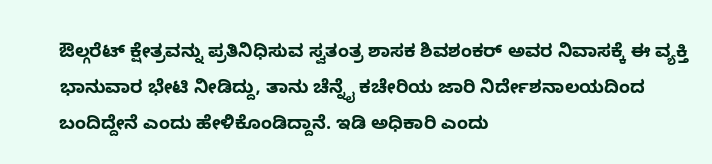ಔಲ್ಗರೆಟ್ ಕ್ಷೇತ್ರವನ್ನು ಪ್ರತಿನಿಧಿಸುವ ಸ್ವತಂತ್ರ ಶಾಸಕ ಶಿವಶಂಕರ್ ಅವರ ನಿವಾಸಕ್ಕೆ ಈ ವ್ಯಕ್ತಿ ಭಾನುವಾರ ಭೇಟಿ ನೀಡಿದ್ದು, ತಾನು ಚೆನ್ನೈ ಕಚೇರಿಯ ಜಾರಿ ನಿರ್ದೇಶನಾಲಯದಿಂದ ಬಂದಿದ್ದೇನೆ ಎಂದು ಹೇಳಿಕೊಂಡಿದ್ದಾನೆ. ಇಡಿ ಅಧಿಕಾರಿ ಎಂದು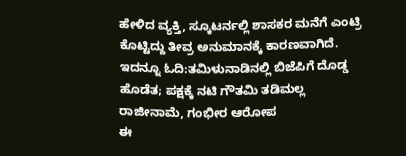ಹೇಳಿದ ವ್ಯಕ್ತಿ, ಸ್ಕೂಟರ್ನಲ್ಲಿ ಶಾಸಕರ ಮನೆಗೆ ಎಂಟ್ರಿ ಕೊಟ್ಟಿದ್ದು ತೀವ್ರ ಅನುಮಾನಕ್ಕೆ ಕಾರಣವಾಗಿದೆ.
ಇದನ್ನೂ ಓದಿ:ತಮಿಳುನಾಡಿನಲ್ಲಿ ಬಿಜೆಪಿಗೆ ದೊಡ್ಡ ಹೊಡೆತ; ಪಕ್ಷಕ್ಕೆ ನಟಿ ಗೌತಮಿ ತಡಿಮಲ್ಲ ರಾಜೀನಾಮೆ, ಗಂಭೀರ ಆರೋಪ
ಈ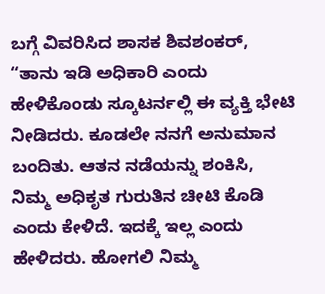ಬಗ್ಗೆ ವಿವರಿಸಿದ ಶಾಸಕ ಶಿವಶಂಕರ್, “ತಾನು ಇಡಿ ಅಧಿಕಾರಿ ಎಂದು ಹೇಳಿಕೊಂಡು ಸ್ಕೂಟರ್ನಲ್ಲಿ ಈ ವ್ಯಕ್ತಿ ಭೇಟಿ ನೀಡಿದರು. ಕೂಡಲೇ ನನಗೆ ಅನುಮಾನ ಬಂದಿತು. ಆತನ ನಡೆಯನ್ನು ಶಂಕಿಸಿ, ನಿಮ್ಮ ಅಧಿಕೃತ ಗುರುತಿನ ಚೀಟಿ ಕೊಡಿ ಎಂದು ಕೇಳಿದೆ. ಇದಕ್ಕೆ ಇಲ್ಲ ಎಂದು ಹೇಳಿದರು. ಹೋಗಲಿ ನಿಮ್ಮ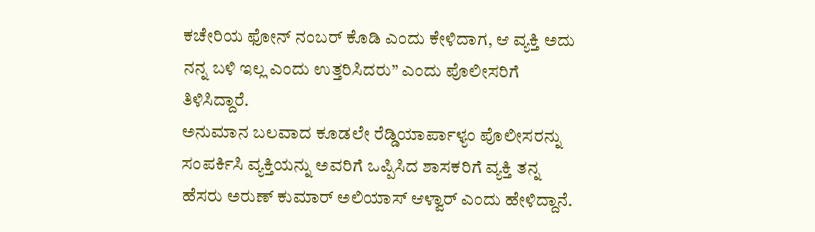ಕಚೇರಿಯ ಫೋನ್ ನಂಬರ್ ಕೊಡಿ ಎಂದು ಕೇಳಿದಾಗ, ಆ ವ್ಯಕ್ತಿ ಅದು ನನ್ನ ಬಳಿ ಇಲ್ಲ ಎಂದು ಉತ್ತರಿಸಿದರು” ಎಂದು ಪೊಲೀಸರಿಗೆ ತಿಳಿಸಿದ್ದಾರೆ.
ಅನುಮಾನ ಬಲವಾದ ಕೂಡಲೇ ರೆಡ್ಡಿಯಾರ್ಪಾಳ್ಯಂ ಪೊಲೀಸರನ್ನು ಸಂಪರ್ಕಿಸಿ ವ್ಯಕ್ತಿಯನ್ನು ಅವರಿಗೆ ಒಪ್ಪಿಸಿದ ಶಾಸಕರಿಗೆ ವ್ಯಕ್ತಿ ತನ್ನ ಹೆಸರು ಅರುಣ್ ಕುಮಾರ್ ಅಲಿಯಾಸ್ ಆಳ್ವಾರ್ ಎಂದು ಹೇಳಿದ್ದಾನೆ.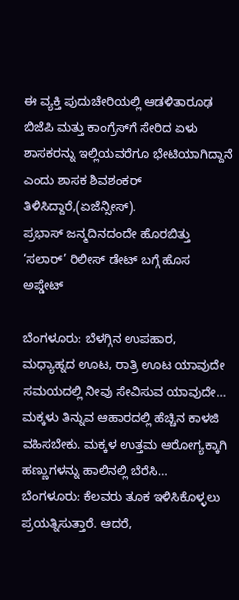ಈ ವ್ಯಕ್ತಿ ಪುದುಚೇರಿಯಲ್ಲಿ ಆಡಳಿತಾರೂಢ ಬಿಜೆಪಿ ಮತ್ತು ಕಾಂಗ್ರೆಸ್‌ಗೆ ಸೇರಿದ ಏಳು ಶಾಸಕರನ್ನು ಇಲ್ಲಿಯವರೆಗೂ ಭೇಟಿಯಾಗಿದ್ದಾನೆ ಎಂದು ಶಾಸಕ ಶಿವಶಂಕರ್ ತಿಳಿಸಿದ್ದಾರೆ,(ಏಜೆನ್ಸೀಸ್).
ಪ್ರಭಾಸ್ ಜನ್ಮದಿನದಂದೇ ಹೊರಬಿತ್ತು ‘ಸಲಾರ್‌’ ರಿಲೀಸ್ ಡೇಟ್ ಬಗ್ಗೆ ಹೊಸ ಅಪ್ಡೇಟ್

ಬೆಂಗಳೂರು: ಬೆಳಗ್ಗಿನ ಉಪಹಾರ, ಮಧ್ಯಾಹ್ನದ ಊಟ, ರಾತ್ರಿ ಊಟ ಯಾವುದೇ ಸಮಯದಲ್ಲಿ ನೀವು ಸೇವಿಸುವ ಯಾವುದೇ…
ಮಕ್ಕಳು ತಿನ್ನುವ ಆಹಾರದಲ್ಲಿ ಹೆಚ್ಚಿನ ಕಾಳಜಿ ವಹಿಸಬೇಕು. ಮಕ್ಕಳ ಉತ್ತಮ ಆರೋಗ್ಯಕ್ಕಾಗಿ ಹಣ್ಣುಗಳನ್ನು ಹಾಲಿನಲ್ಲಿ ಬೆರೆಸಿ…
ಬೆಂಗಳೂರು: ಕೆಲವರು ತೂಕ ಇಳಿಸಿಕೊಳ್ಳಲು ಪ್ರಯತ್ನಿಸುತ್ತಾರೆ. ಆದರೆ,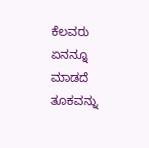ಕೆಲವರು ಏನನ್ನೂ ಮಾಡದೆ ತೂಕವನ್ನು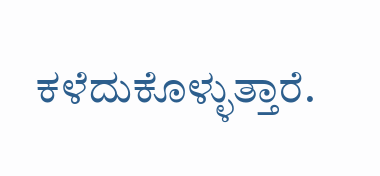ಕಳೆದುಕೊಳ್ಳುತ್ತಾರೆ.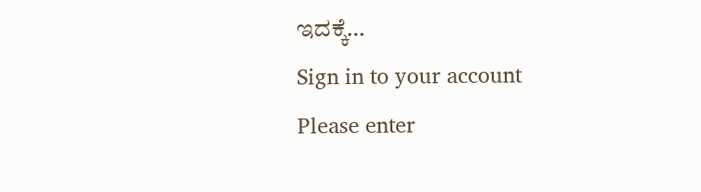ಇದಕ್ಕೆ…
Sign in to your account
Please enter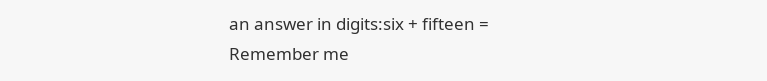an answer in digits:six + fifteen =
Remember me